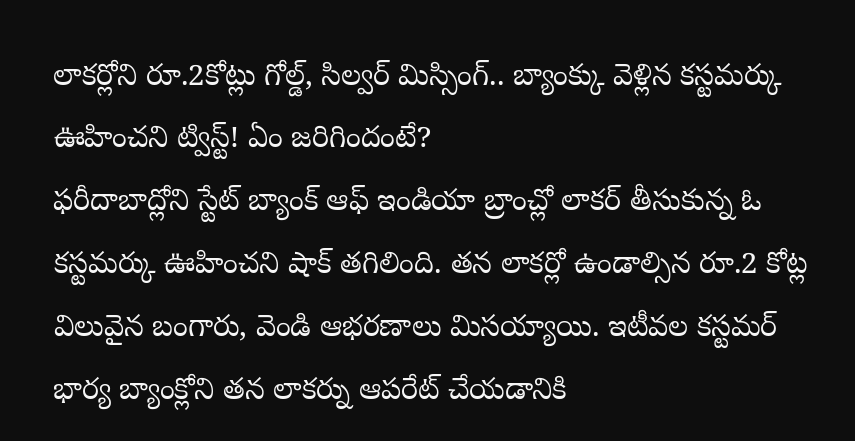లాకర్లోని రూ.2కోట్లు గోల్డ్, సిల్వర్ మిస్సింగ్.. బ్యాంక్కు వెళ్లిన కస్టమర్కు ఊహించని ట్విస్ట్! ఏం జరిగిందంటే?
ఫరీదాబాద్లోని స్టేట్ బ్యాంక్ ఆఫ్ ఇండియా బ్రాంచ్లో లాకర్ తీసుకున్న ఓ కస్టమర్కు ఊహించని షాక్ తగిలింది. తన లాకర్లో ఉండాల్సిన రూ.2 కోట్ల విలువైన బంగారు, వెండి ఆభరణాలు మిసయ్యాయి. ఇటీవల కస్టమర్ భార్య బ్యాంక్లోని తన లాకర్ను ఆపరేట్ చేయడానికి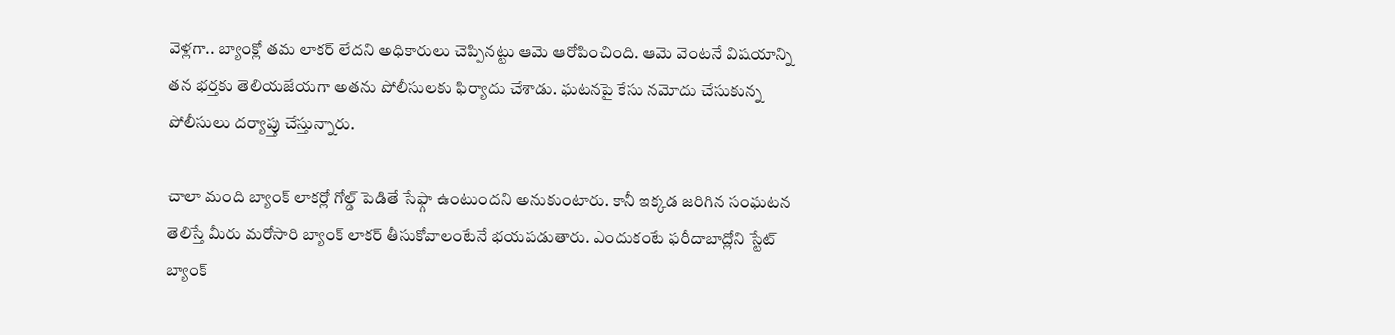వెళ్లగా.. బ్యాంక్లో తమ లాకర్ లేదని అధికారులు చెప్పినట్టు ఆమె ఆరోపించింది. ఆమె వెంటనే విషయాన్ని తన భర్తకు తెలియజేయగా అతను పోలీసులకు ఫిర్యాదు చేశాడు. ఘటనపై కేసు నమోదు చేసుకున్న పోలీసులు దర్యాప్తు చేస్తున్నారు.

చాలా మంది బ్యాంక్ లాకర్లో గోల్డ్ పెడితే సేఫ్గా ఉంటుందని అనుకుంటారు. కానీ ఇక్కడ జరిగిన సంఘటన తెలిస్తే మీరు మరోసారి బ్యాంక్ లాకర్ తీసుకోవాలంటేనే భయపడుతారు. ఎందుకంటే ఫరీదాబాద్లోని స్టేట్ బ్యాంక్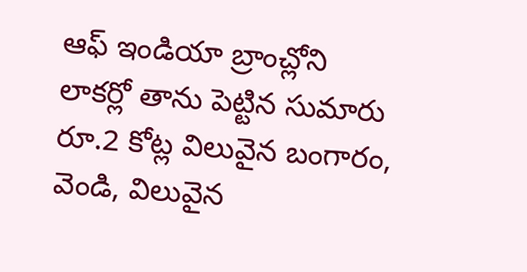ఆఫ్ ఇండియా బ్రాంచ్లోని లాకర్లో తాను పెట్టిన సుమారు రూ.2 కోట్ల విలువైన బంగారం, వెండి, విలువైన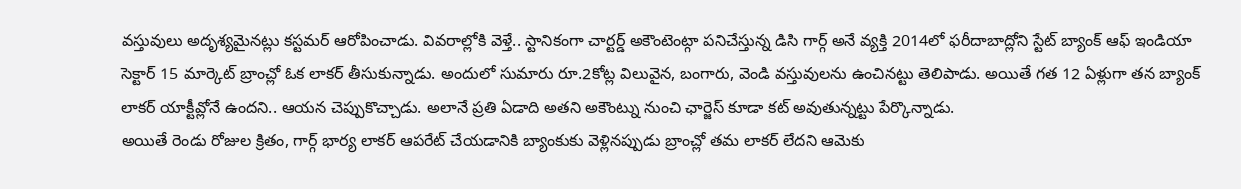వస్తువులు అదృశ్యమైనట్లు కస్టమర్ ఆరోపించాడు. వివరాల్లోకి వెళ్తే.. స్టానికంగా చార్టర్డ్ అకౌంటెంట్గా పనిచేస్తున్న డిసి గార్గ్ అనే వ్యక్తి 2014లో ఫరీదాబాద్లోని స్టేట్ బ్యాంక్ ఆఫ్ ఇండియా సెక్టార్ 15 మార్కెట్ బ్రాంచ్లో ఓక లాకర్ తీసుకున్నాడు. అందులో సుమారు రూ.2కోట్ల విలువైన, బంగారు, వెండి వస్తువులను ఉంచినట్టు తెలిపాడు. అయితే గత 12 ఏళ్లుగా తన బ్యాంక్ లాకర్ యాక్టీవ్లోనే ఉందని.. ఆయన చెప్పుకొచ్చాడు. అలానే ప్రతి ఏడాది అతని అకౌంట్ను నుంచి ఛార్జెస్ కూడా కట్ అవుతున్నట్టు పేర్కొన్నాడు.
అయితే రెండు రోజుల క్రితం, గార్గ్ భార్య లాకర్ ఆపరేట్ చేయడానికి బ్యాంకుకు వెళ్లినప్పుడు బ్రాంచ్లో తమ లాకర్ లేదని ఆమెకు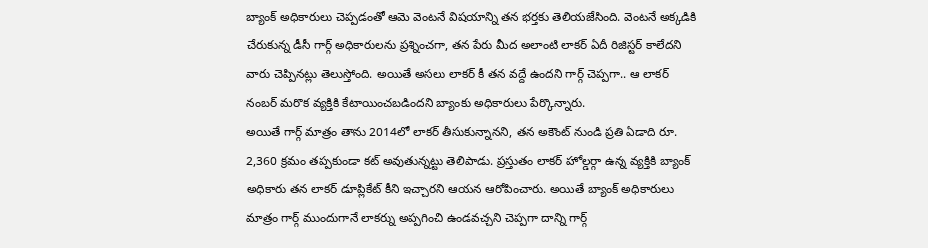బ్యాంక్ అధికారులు చెప్పడంతో ఆమె వెంటనే విషయాన్ని తన భర్తకు తెలియజేసింది. వెంటనే అక్కడికి చేరుకున్న డీసీ గార్గ్ అధికారులను ప్రశ్నించగా, తన పేరు మీద అలాంటి లాకర్ ఏదీ రిజిస్టర్ కాలేదని వారు చెప్పినట్లు తెలుస్తోంది. అయితే అసలు లాకర్ కీ తన వద్దే ఉందని గార్గ్ చెప్పగా.. ఆ లాకర్ నంబర్ మరొక వ్యక్తికి కేటాయించబడిందని బ్యాంకు అధికారులు పేర్కొన్నారు.
అయితే గార్గ్ మాత్రం తాను 2014లో లాకర్ తీసుకున్నానని, తన అకౌంట్ నుండి ప్రతి ఏడాది రూ. 2,360 క్రమం తప్పకుండా కట్ అవుతున్నట్టు తెలిపాడు. ప్రస్తుతం లాకర్ హోల్డర్గా ఉన్న వ్యక్తికి బ్యాంక్ అధికారు తన లాకర్ డూప్లికేట్ కీని ఇచ్చారని ఆయన ఆరోపించారు. అయితే బ్యాంక్ అధికారులు మాత్రం గార్గ్ ముందుగానే లాకర్ను అప్పగించి ఉండవచ్చని చెప్పగా దాన్ని గార్గ్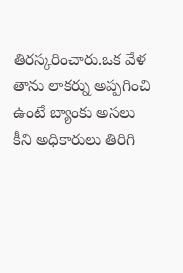తిరస్కరించారు.ఒక వేళ తాను లాకర్ను అప్పగించి ఉంటే బ్యాంకు అసలు కీని అధికారులు తిరిగి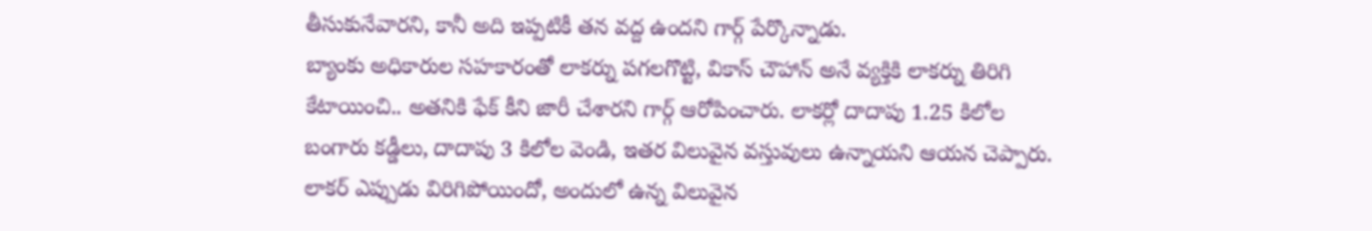తీసుకునేవారని, కానీ అది ఇప్పటికీ తన వద్ద ఉందని గార్గ్ పేర్కొన్నాడు.
బ్యాంకు అధికారుల సహకారంతో లాకర్ను పగలగొట్టి, వికాస్ చౌహాన్ అనే వ్యక్తికి లాకర్ను తిరిగి కేటాయించి.. అతనికి ఫేక్ కీని జారీ చేశారని గార్గ్ ఆరోపించారు. లాకర్లో దాదాపు 1.25 కిలోల బంగారు కడ్డీలు, దాదాపు 3 కిలోల వెండి, ఇతర విలువైన వస్తువులు ఉన్నాయని ఆయన చెప్పారు. లాకర్ ఎప్పుడు విరిగిపోయిందో, అందులో ఉన్న విలువైన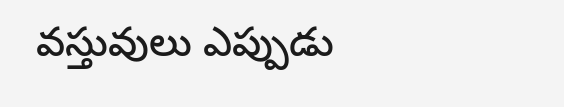వస్తువులు ఎప్పుడు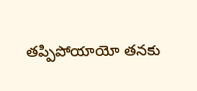తప్పిపోయాయో తనకు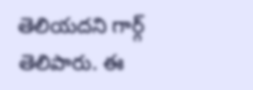తెలియదని గార్గ్ తెలిపారు. ఈ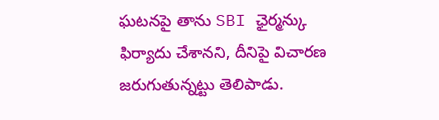ఘటనపై తాను SBI ఛైర్మన్కు ఫిర్యాదు చేశానని, దీనిపై విచారణ జరుగుతున్నట్టు తెలిపాడు.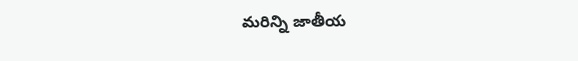మరిన్ని జాతీయ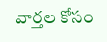వార్తల కోసం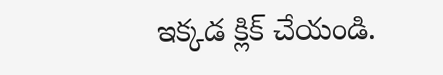ఇక్కడ క్లిక్ చేయండి.